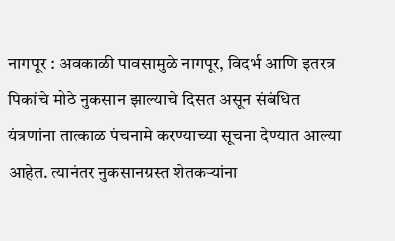नागपूर : अवकाळी पावसामुळे नागपूर, विदर्भ आणि इतरत्र पिकांचे मोठे नुकसान झाल्याचे दिसत असून संबंधित यंत्रणांना तात्काळ पंचनामे करण्याच्या सूचना देण्यात आल्या आहेत. त्यानंतर नुकसानग्रस्त शेतकऱ्यांना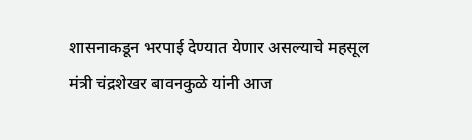शासनाकडून भरपाई देण्यात येणार असल्याचे महसूल मंत्री चंद्रशेखर बावनकुळे यांनी आज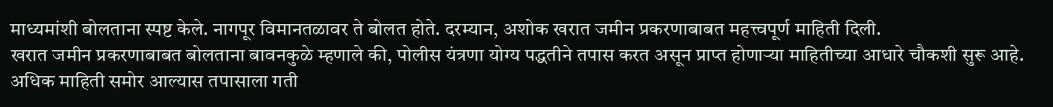माध्यमांशी बोलताना स्पष्ट केले. नागपूर विमानतळावर ते बोलत होते. दरम्यान, अशोक खरात जमीन प्रकरणाबाबत महत्त्वपूर्ण माहिती दिली.
खरात जमीन प्रकरणाबाबत बोलताना बावनकुळे म्हणाले की, पोलीस यंत्रणा योग्य पद्धतीने तपास करत असून प्राप्त होणाऱ्या माहितीच्या आधारे चौकशी सुरू आहे. अधिक माहिती समोर आल्यास तपासाला गती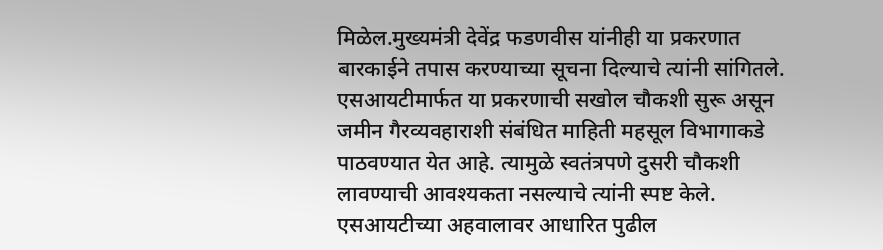मिळेल.मुख्यमंत्री देवेंद्र फडणवीस यांनीही या प्रकरणात बारकाईने तपास करण्याच्या सूचना दिल्याचे त्यांनी सांगितले.
एसआयटीमार्फत या प्रकरणाची सखोल चौकशी सुरू असून जमीन गैरव्यवहाराशी संबंधित माहिती महसूल विभागाकडे पाठवण्यात येत आहे. त्यामुळे स्वतंत्रपणे दुसरी चौकशी लावण्याची आवश्यकता नसल्याचे त्यांनी स्पष्ट केले. एसआयटीच्या अहवालावर आधारित पुढील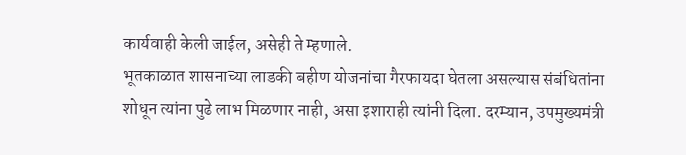कार्यवाही केली जाईल, असेही ते म्हणाले.
भूतकाळात शासनाच्या लाडकी बहीण योजनांचा गैरफायदा घेतला असल्यास संबंधितांना शोधून त्यांना पुढे लाभ मिळणार नाही, असा इशाराही त्यांनी दिला. दरम्यान, उपमुख्यमंत्री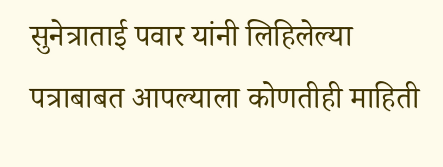सुनेत्राताई पवार यांनी लिहिलेल्या पत्राबाबत आपल्याला कोणतीही माहिती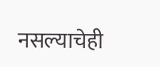नसल्याचेही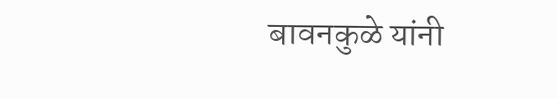बावनकुळे यांनी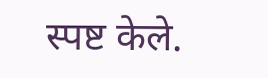स्पष्ट केले.